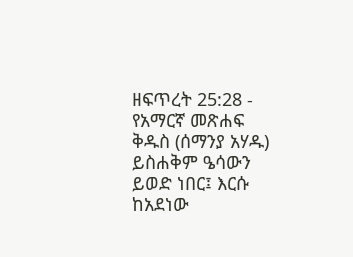ዘፍጥረት 25:28 - የአማርኛ መጽሐፍ ቅዱስ (ሰማንያ አሃዱ) ይስሐቅም ዔሳውን ይወድ ነበር፤ እርሱ ከአደነው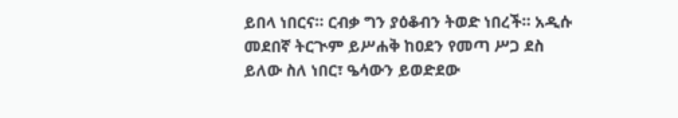ይበላ ነበርና። ርብቃ ግን ያዕቆብን ትወድ ነበረች። አዲሱ መደበኛ ትርጒም ይሥሐቅ ከዐደን የመጣ ሥጋ ደስ ይለው ስለ ነበር፣ ዔሳውን ይወድደው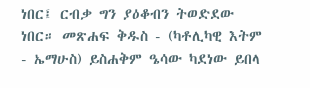ነበር፤ ርብቃ ግን ያዕቆብን ትወድደው ነበር። መጽሐፍ ቅዱስ - (ካቶሊካዊ እትም - ኤማሁስ) ይስሐቅም ዔሳው ካደነው ይበላ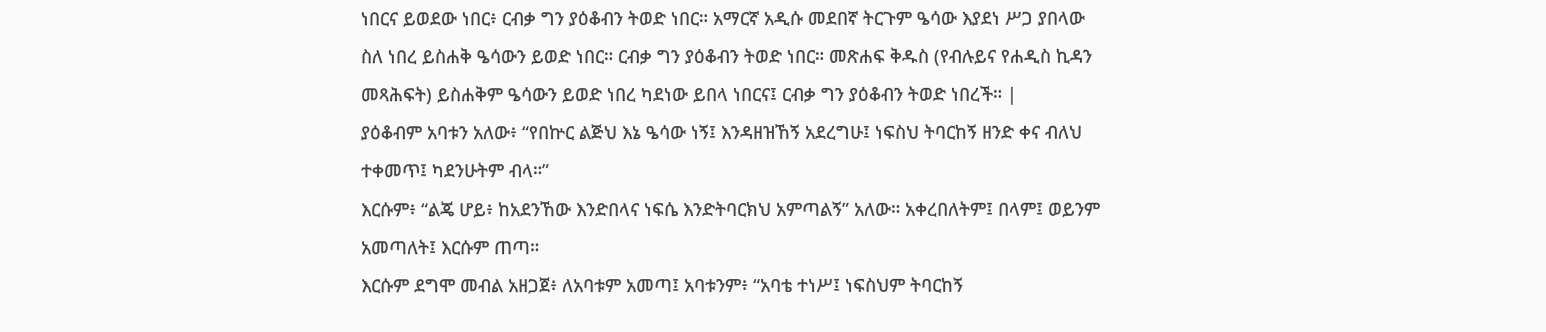ነበርና ይወደው ነበር፥ ርብቃ ግን ያዕቆብን ትወድ ነበር። አማርኛ አዲሱ መደበኛ ትርጉም ዔሳው እያደነ ሥጋ ያበላው ስለ ነበረ ይስሐቅ ዔሳውን ይወድ ነበር። ርብቃ ግን ያዕቆብን ትወድ ነበር። መጽሐፍ ቅዱስ (የብሉይና የሐዲስ ኪዳን መጻሕፍት) ይስሐቅም ዔሳውን ይወድ ነበረ ካደነው ይበላ ነበርና፤ ርብቃ ግን ያዕቆብን ትወድ ነበረች። |
ያዕቆብም አባቱን አለው፥ “የበኵር ልጅህ እኔ ዔሳው ነኝ፤ እንዳዘዝኸኝ አደረግሁ፤ ነፍስህ ትባርከኝ ዘንድ ቀና ብለህ ተቀመጥ፤ ካደንሁትም ብላ።”
እርሱም፥ “ልጄ ሆይ፥ ከአደንኸው እንድበላና ነፍሴ እንድትባርክህ አምጣልኝ” አለው። አቀረበለትም፤ በላም፤ ወይንም አመጣለት፤ እርሱም ጠጣ።
እርሱም ደግሞ መብል አዘጋጀ፥ ለአባቱም አመጣ፤ አባቱንም፥ “አባቴ ተነሥ፤ ነፍስህም ትባርከኝ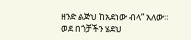ዘንድ ልጅህ ከአደነው ብላ” አለው።
ወደ በጎቻችን ሄደህ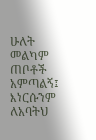ሁለት መልካም ጠቦቶች አምጣልኝ፤ እነርሱንም ለአባትህ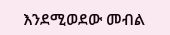እንደሚወደው መብል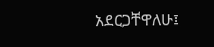አደርጋቸዋለሁ፤